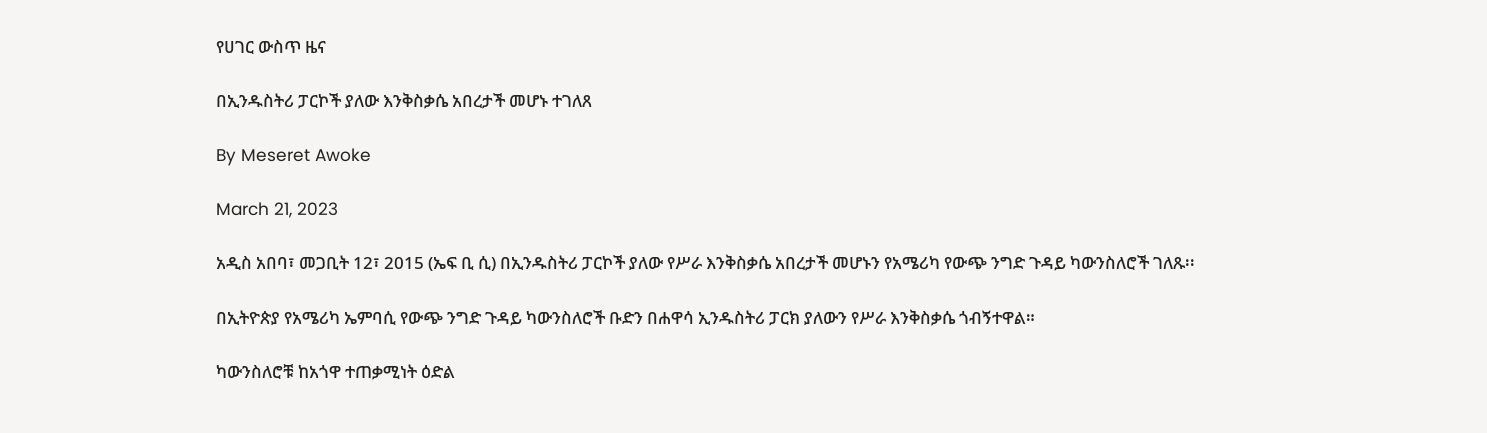የሀገር ውስጥ ዜና

በኢንዱስትሪ ፓርኮች ያለው እንቅስቃሴ አበረታች መሆኑ ተገለጸ

By Meseret Awoke

March 21, 2023

አዲስ አበባ፣ መጋቢት 12፣ 2015 (ኤፍ ቢ ሲ) በኢንዱስትሪ ፓርኮች ያለው የሥራ እንቅስቃሴ አበረታች መሆኑን የአሜሪካ የውጭ ንግድ ጉዳይ ካውንስለሮች ገለጹ፡፡

በኢትዮጵያ የአሜሪካ ኤምባሲ የውጭ ንግድ ጉዳይ ካውንስለሮች ቡድን በሐዋሳ ኢንዱስትሪ ፓርክ ያለውን የሥራ እንቅስቃሴ ጎብኝተዋል።

ካውንስለሮቹ ከአጎዋ ተጠቃሚነት ዕድል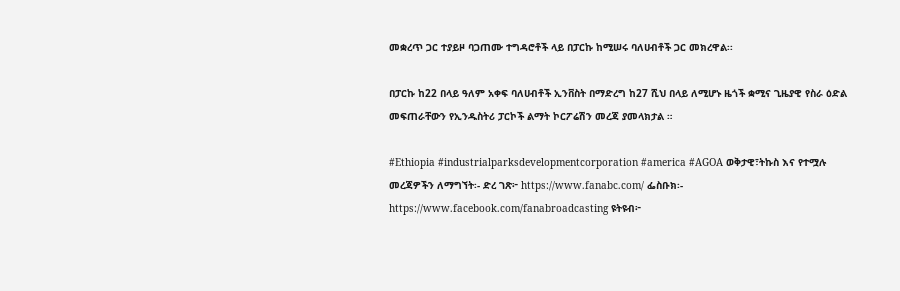መቋረጥ ጋር ተያይዞ ባጋጠሙ ተግዳሮቶች ላይ በፓርኩ ከሚሠሩ ባለሀብቶች ጋር መክረዋል፡፡

በፓርኩ ከ22 በላይ ዓለም አቀፍ ባለሀብቶች ኢንቨስት በማድረግ ከ27 ሺህ በላይ ለሚሆኑ ዜጎች ቋሚና ጊዜያዊ የስራ ዕድል መፍጠራቸውን የኢንዱስትሪ ፓርኮች ልማት ኮርፖሬሽን መረጃ ያመላክታል ።

#Ethiopia #industrialparksdevelopmentcorporation #america #AGOA ወቅታዊ፣ትኩስ እና የተሟሉ መረጃዎችን ለማግኘት፡- ድረ ገጽ፦ https://www.fanabc.com/ ፌስቡክ፡- https://www.facebook.com/fanabroadcasting ዩትዩብ፦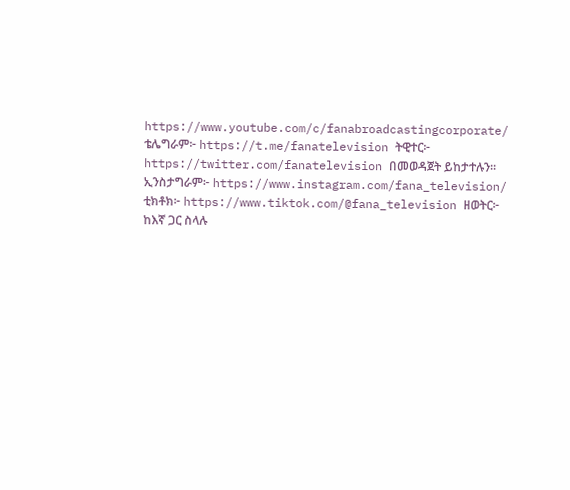https://www.youtube.com/c/fanabroadcastingcorporate/ ቴሌግራም፦ https://t.me/fanatelevision ትዊተር፦ https://twitter.com/fanatelevision በመወዳጀት ይከታተሉን፡፡ ኢንስታግራም፦ https://www.instagram.com/fana_television/ ቲክቶክ፦ https://www.tiktok.com/@fana_television ዘወትር፦ ከእኛ ጋር ስላሉ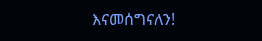እናመሰግናለን!